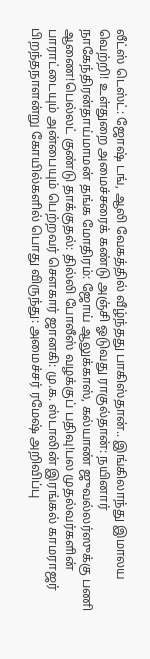லீட்ஸ் டெஸ்ட்: ஜோஷ் டங், ஆலி வேகத்தில் வீழ்ந்தது பாகிஸ்தான்.. இங்கிலாந்து இமாலய வெற்றி! உள்துறை அமைச்சரைக் கண்டு அஞ்சி ஓடுவது ராகுல்தான்: நயினார் நாகேந்திரன்தாய்மாமன் தங்க மோதிரம்: ஜோய் ஆலுக்காஸ், கல்யாண் ஜுவல்லர்ஸுக்கு பணி ஆணை!பெல்லட் குண்டு தாக்குதல்: தில்லி போலீஸ் வழக்குப் பதிவு!பல முதல்வர்களின் பாராட்டையும் அன்பையும் பெற்றவர் சௌகார் ஜானகி: மு.க. ஸ்டாலின் இரங்கல் காமராஜர் பிறந்தநாளன்று கோயில்களில் பொது விருந்து: அமைச்சர் ரமேஷ் அறிவிப்பு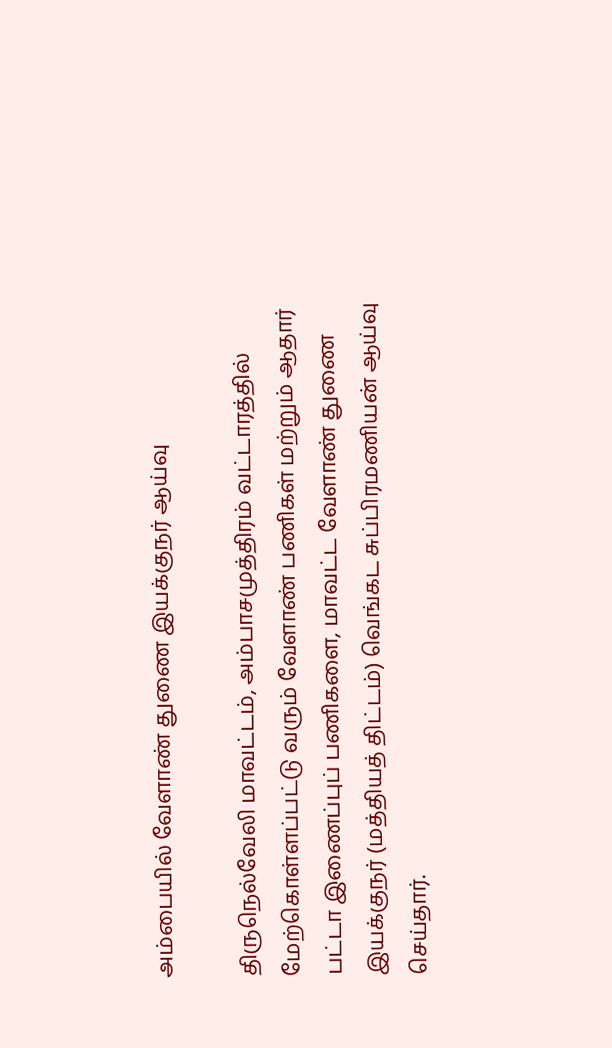அம்பையில் வேளாண் துணை இயக்குநர் ஆய்வு

திருநெல்வேலி மாவட்டம், அம்பாசமுத்திரம் வட்டாரத்தில் மேற்கொள்ளப்பட்டு வரும் வேளாண் பணிகள் மற்றும் ஆதார் பட்டா இணைப்புப் பணிகளை, மாவட்ட வேளாண் துணை இயக்குநர் (மத்தியத் திட்டம்) வெங்கட சுப்பிரமணியன் ஆய்வு செய்தார்.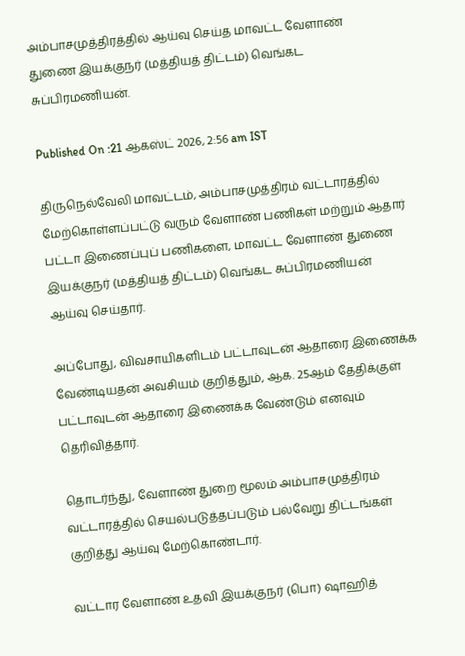அம்பாசமுத்திரத்தில் ஆய்வு செய்த மாவட்ட வேளாண் துணை இயக்குநர் (மத்தியத் திட்டம்) வெங்கட சுப்பிரமணியன்.

Published On :21 ஆகஸ்ட் 2026, 2:56 am IST

திருநெல்வேலி மாவட்டம், அம்பாசமுத்திரம் வட்டாரத்தில் மேற்கொள்ளப்பட்டு வரும் வேளாண் பணிகள் மற்றும் ஆதார் பட்டா இணைப்புப் பணிகளை, மாவட்ட வேளாண் துணை இயக்குநர் (மத்தியத் திட்டம்) வெங்கட சுப்பிரமணியன் ஆய்வு செய்தார்.

அப்போது, விவசாயிகளிடம் பட்டாவுடன் ஆதாரை இணைக்க வேண்டியதன் அவசியம் குறித்தும், ஆக. 25ஆம் தேதிக்குள் பட்டாவுடன் ஆதாரை இணைக்க வேண்டும் எனவும் தெரிவித்தார்.

தொடர்ந்து, வேளாண் துறை மூலம் அம்பாசமுத்திரம் வட்டாரத்தில் செயல்படுத்தப்படும் பல்வேறு திட்டங்கள் குறித்து ஆய்வு மேற்கொண்டார்.

வட்டார வேளாண் உதவி இயக்குநர் (பொ) ஷாஹித்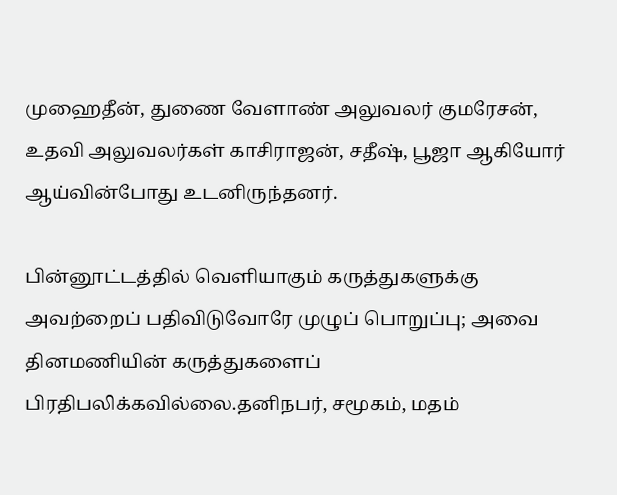முஹைதீன், துணை வேளாண் அலுவலர் குமரேசன், உதவி அலுவலர்கள் காசிராஜன், சதீஷ், பூஜா ஆகியோர் ஆய்வின்போது உடனிருந்தனர்.

பின்னூட்டத்தில் வெளியாகும் கருத்துகளுக்கு அவற்றைப் பதிவிடுவோரே முழுப் பொறுப்பு; அவை தினமணியின் கருத்துகளைப் பிரதிபலிக்கவில்லை.தனிநபர், சமூகம், மதம்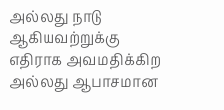அல்லது நாடு ஆகியவற்றுக்கு எதிராக அவமதிக்கிற அல்லது ஆபாசமான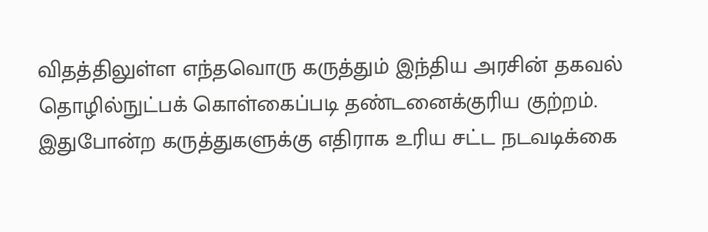விதத்திலுள்ள எந்தவொரு கருத்தும் இந்திய அரசின் தகவல் தொழில்நுட்பக் கொள்கைப்படி தண்டனைக்குரிய குற்றம். இதுபோன்ற கருத்துகளுக்கு எதிராக உரிய சட்ட நடவடிக்கை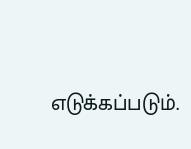எடுக்கப்படும்.